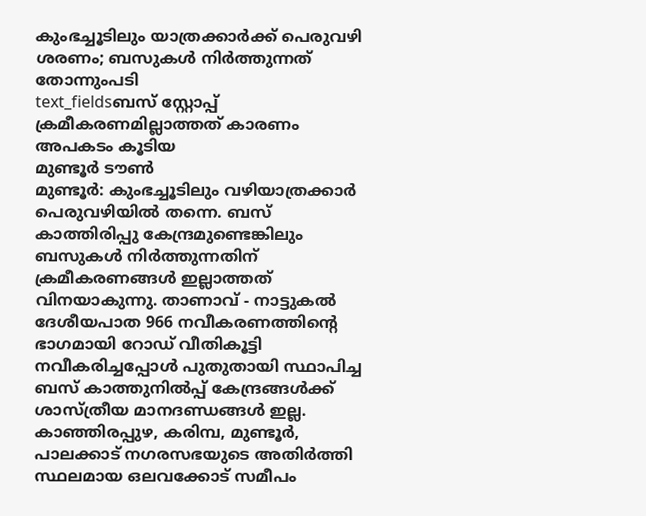കുംഭച്ചൂടിലും യാത്രക്കാർക്ക് പെരുവഴി ശരണം; ബസുകൾ നിർത്തുന്നത് തോന്നുംപടി
text_fieldsബസ് സ്റ്റോപ്പ് ക്രമീകരണമില്ലാത്തത് കാരണം അപകടം കൂടിയ
മുണ്ടൂർ ടൗൺ
മുണ്ടൂർ: കുംഭച്ചൂടിലും വഴിയാത്രക്കാർ പെരുവഴിയിൽ തന്നെ. ബസ് കാത്തിരിപ്പു കേന്ദ്രമുണ്ടെങ്കിലും ബസുകൾ നിർത്തുന്നതിന് ക്രമീകരണങ്ങൾ ഇല്ലാത്തത് വിനയാകുന്നു. താണാവ് - നാട്ടുകൽ ദേശീയപാത 966 നവീകരണത്തിന്റെ ഭാഗമായി റോഡ് വീതികൂട്ടി നവീകരിച്ചപ്പോൾ പുതുതായി സ്ഥാപിച്ച ബസ് കാത്തുനിൽപ്പ് കേന്ദ്രങ്ങൾക്ക് ശാസ്ത്രീയ മാനദണ്ഡങ്ങൾ ഇല്ല. കാഞ്ഞിരപ്പുഴ, കരിമ്പ, മുണ്ടൂർ, പാലക്കാട് നഗരസഭയുടെ അതിർത്തി സ്ഥലമായ ഒലവക്കോട് സമീപം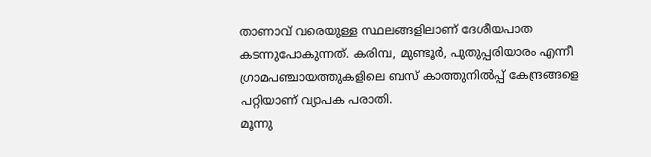താണാവ് വരെയുള്ള സ്ഥലങ്ങളിലാണ് ദേശീയപാത കടന്നുപോകുന്നത്. കരിമ്പ, മുണ്ടൂർ, പുതുപ്പരിയാരം എന്നീ ഗ്രാമപഞ്ചായത്തുകളിലെ ബസ് കാത്തുനിൽപ്പ് കേന്ദ്രങ്ങളെ പറ്റിയാണ് വ്യാപക പരാതി.
മൂന്നു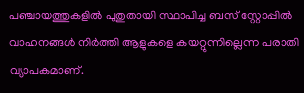പഞ്ചായത്തുകളിൽ പുതുതായി സ്ഥാപിച്ച ബസ് സ്റ്റോപ്പിൽ വാഹനങ്ങൾ നിർത്തി ആളുകളെ കയറ്റുന്നില്ലെന്ന പരാതി വ്യാപകമാണ്.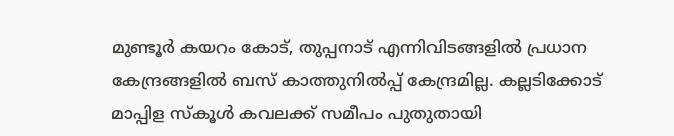മുണ്ടൂർ കയറം കോട്, തുപ്പനാട് എന്നിവിടങ്ങളിൽ പ്രധാന കേന്ദ്രങ്ങളിൽ ബസ് കാത്തുനിൽപ്പ് കേന്ദ്രമില്ല. കല്ലടിക്കോട് മാപ്പിള സ്കൂൾ കവലക്ക് സമീപം പുതുതായി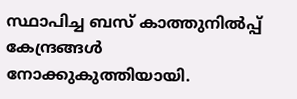സ്ഥാപിച്ച ബസ് കാത്തുനിൽപ്പ് കേന്ദ്രങ്ങൾ നോക്കുകുത്തിയായി.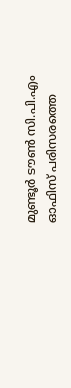മുണ്ടൂർ ടൗൺ സി.പി.എം ഓഫിസ് പരിസരത്തെ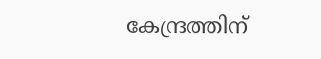കേന്ദ്രത്തിന്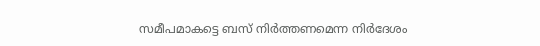സമീപമാകട്ടെ ബസ് നിർത്തണമെന്ന നിർദേശം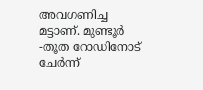അവഗണിച്ച മട്ടാണ്. മുണ്ടൂർ -തൂത റോഡിനോട് ചേർന്ന്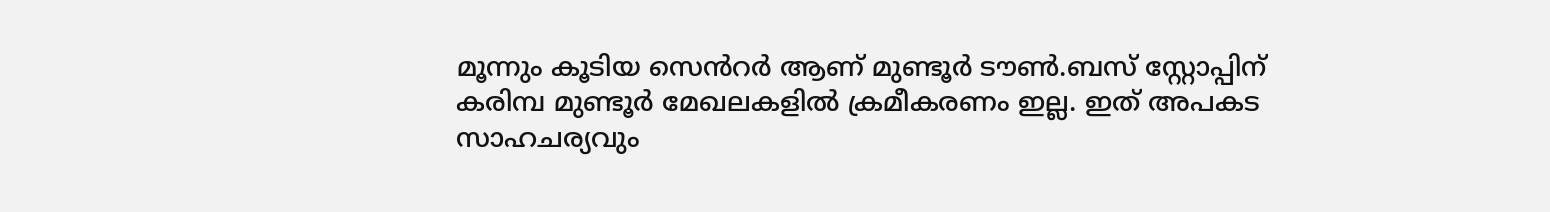മൂന്നും കൂടിയ സെൻറർ ആണ് മുണ്ടൂർ ടൗൺ.ബസ് സ്റ്റോപ്പിന് കരിമ്പ മുണ്ടൂർ മേഖലകളിൽ ക്രമീകരണം ഇല്ല. ഇത് അപകട സാഹചര്യവും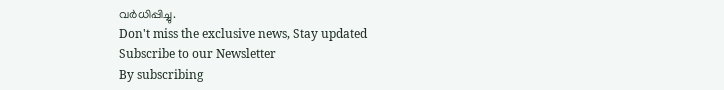വർധിപ്പിച്ചു.
Don't miss the exclusive news, Stay updated
Subscribe to our Newsletter
By subscribing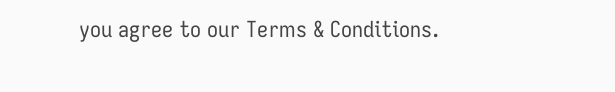you agree to our Terms & Conditions.